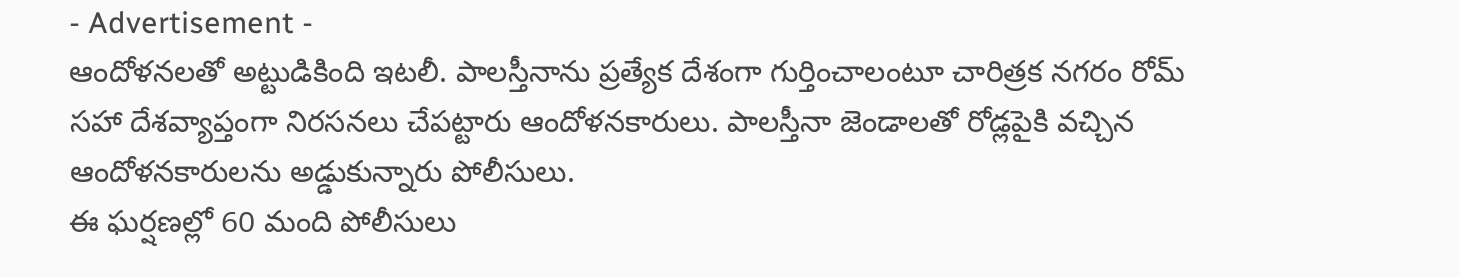- Advertisement -
ఆందోళనలతో అట్టుడికింది ఇటలీ. పాలస్తీనాను ప్రత్యేక దేశంగా గుర్తించాలంటూ చారిత్రక నగరం రోమ్ సహా దేశవ్యాప్తంగా నిరసనలు చేపట్టారు ఆందోళనకారులు. పాలస్తీనా జెండాలతో రోడ్లపైకి వచ్చిన ఆందోళనకారులను అడ్డుకున్నారు పోలీసులు.
ఈ ఘర్షణల్లో 60 మంది పోలీసులు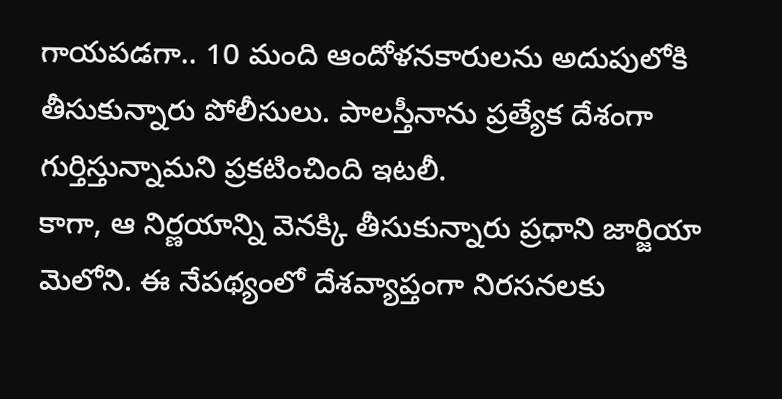గాయపడగా.. 10 మంది ఆందోళనకారులను అదుపులోకి తీసుకున్నారు పోలీసులు. పాలస్తీనాను ప్రత్యేక దేశంగా గుర్తిస్తున్నామని ప్రకటించింది ఇటలీ.
కాగా, ఆ నిర్ణయాన్ని వెనక్కి తీసుకున్నారు ప్రధాని జార్జియా మెలోని. ఈ నేపథ్యంలో దేశవ్యాప్తంగా నిరసనలకు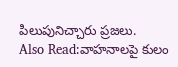పిలుపునిచ్చారు ప్రజలు.
Also Read:వాహనాలపై కులం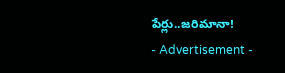పేర్లు..జరిమానా!
- Advertisement -